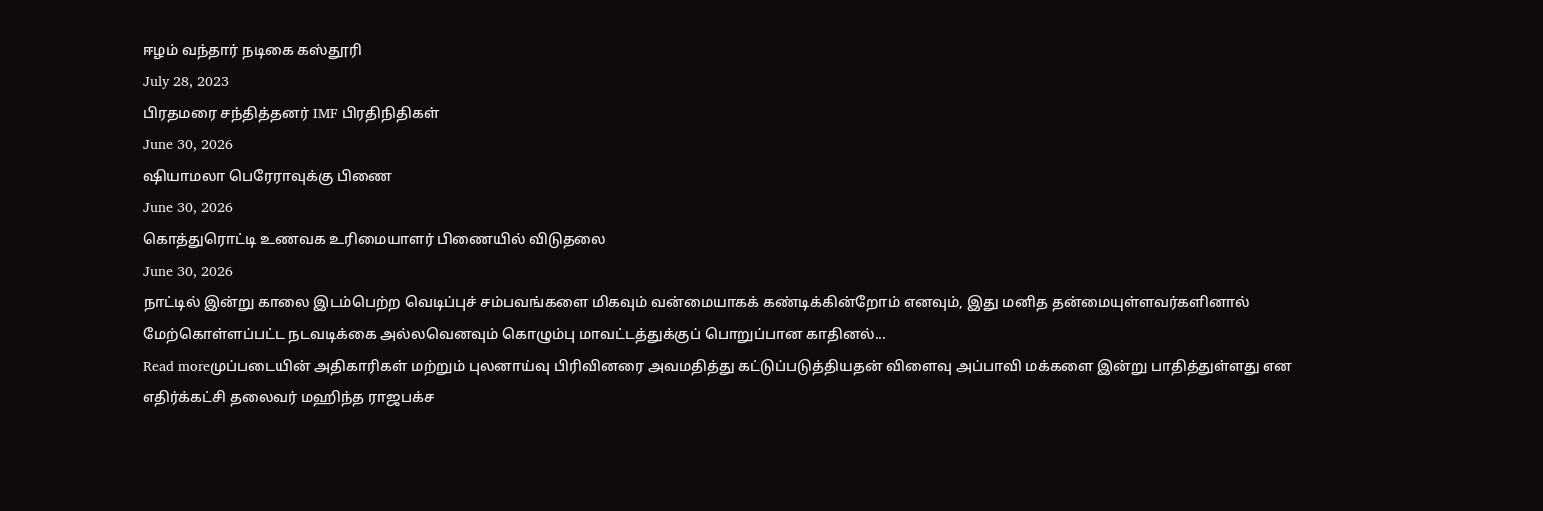ஈழம் வந்தார் நடிகை கஸ்தூரி
July 28, 2023
பிரதமரை சந்தித்தனர் IMF பிரதிநிதிகள்
June 30, 2026
ஷியாமலா பெரேராவுக்கு பிணை
June 30, 2026
கொத்துரொட்டி உணவக உரிமையாளர் பிணையில் விடுதலை
June 30, 2026
நாட்டில் இன்று காலை இடம்பெற்ற வெடிப்புச் சம்பவங்களை மிகவும் வன்மையாகக் கண்டிக்கின்றோம் எனவும், இது மனித தன்மையுள்ளவர்களினால் மேற்கொள்ளப்பட்ட நடவடிக்கை அல்லவெனவும் கொழும்பு மாவட்டத்துக்குப் பொறுப்பான காதினல்...
Read moreமுப்படையின் அதிகாரிகள் மற்றும் புலனாய்வு பிரிவினரை அவமதித்து கட்டுப்படுத்தியதன் விளைவு அப்பாவி மக்களை இன்று பாதித்துள்ளது என எதிர்க்கட்சி தலைவர் மஹிந்த ராஜபக்ச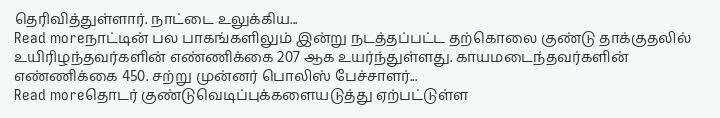தெரிவித்துள்ளார். நாட்டை உலுக்கிய...
Read moreநாட்டின் பல பாகங்களிலும் இன்று நடத்தப்பட்ட தற்கொலை குண்டு தாக்குதலில் உயிரிழந்தவர்களின் எண்ணிக்கை 207 ஆக உயர்ந்துள்ளது. காயமடைந்தவர்களின் எண்ணிக்கை 450. சற்று முன்னர் பொலிஸ் பேச்சாளர்...
Read moreதொடர் குண்டுவெடிப்புக்களையடுத்து ஏற்பட்டுள்ள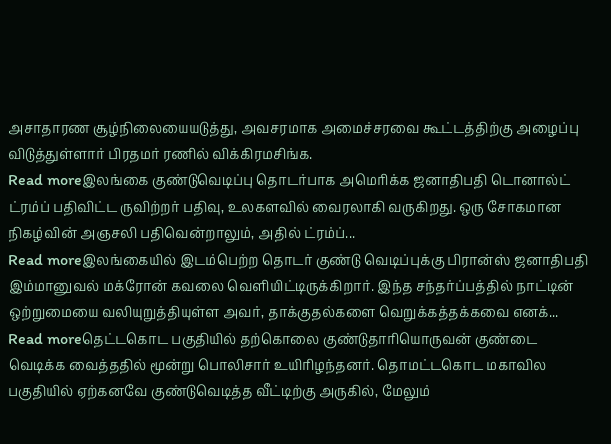அசாதாரண சூழ்நிலையையடுத்து, அவசரமாக அமைச்சரவை கூட்டத்திற்கு அழைப்பு விடுத்துள்ளார் பிரதமர் ரணில் விக்கிரமசிங்க.
Read moreஇலங்கை குண்டுவெடிப்பு தொடர்பாக அமெரிக்க ஜனாதிபதி டொனால்ட் ட்ரம்ப் பதிவிட்ட ருவிற்றர் பதிவு, உலகளவில் வைரலாகி வருகிறது. ஒரு சோகமான நிகழ்வின் அஞசலி பதிவென்றாலும், அதில் ட்ரம்ப்...
Read moreஇலங்கையில் இடம்பெற்ற தொடர் குண்டு வெடிப்புக்கு பிரான்ஸ் ஜனாதிபதி இம்மானுவல் மக்ரோன் கவலை வெளியிட்டிருக்கிறார். இந்த சந்தர்ப்பத்தில் நாட்டின் ஒற்றுமையை வலியுறுத்தியுள்ள அவர், தாக்குதல்களை வெறுக்கத்தக்கவை எனக்...
Read moreதெட்டகொட பகுதியில் தற்கொலை குண்டுதாரியொருவன் குண்டை வெடிக்க வைத்ததில் மூன்று பொலிசார் உயிரிழந்தனர். தொமட்டகொட மகாவில பகுதியில் ஏற்கனவே குண்டுவெடித்த வீட்டிற்கு அருகில், மேலும்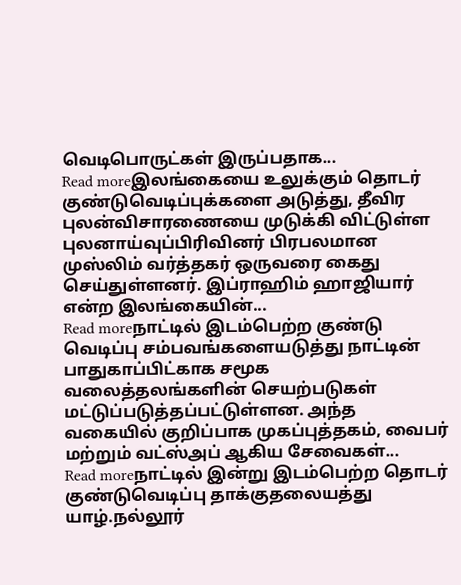வெடிபொருட்கள் இருப்பதாக...
Read moreஇலங்கையை உலுக்கும் தொடர் குண்டுவெடிப்புக்களை அடுத்து, தீவிர புலன்விசாரணையை முடுக்கி விட்டுள்ள புலனாய்வுப்பிரிவினர் பிரபலமான முஸ்லிம் வர்த்தகர் ஒருவரை கைது செய்துள்ளனர். இப்ராஹிம் ஹாஜியார் என்ற இலங்கையின்...
Read moreநாட்டில் இடம்பெற்ற குண்டு வெடிப்பு சம்பவங்களையடுத்து நாட்டின் பாதுகாப்பிட்காக சமூக வலைத்தலங்களின் செயற்படுகள் மட்டுப்படுத்தப்பட்டுள்ளன. அந்த வகையில் குறிப்பாக முகப்புத்தகம், வைபர் மற்றும் வட்ஸ்அப் ஆகிய சேவைகள்...
Read moreநாட்டில் இன்று இடம்பெற்ற தொடர் குண்டுவெடிப்பு தாக்குதலையத்து யாழ்.நல்லூர்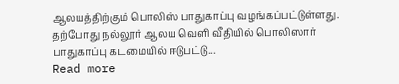ஆலயத்திற்கும் பொலிஸ் பாதுகாப்பு வழங்கப்பட்டுள்ளது. தற்போது நல்லூர் ஆலய வெளி வீதியில் பொலிஸார் பாதுகாப்பு கடமையில் ஈடுபட்டு...
Read more